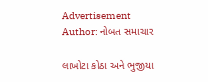Advertisement
Author: નોબત સમાચાર

લાખોટા કોઠા અને ભુજીયા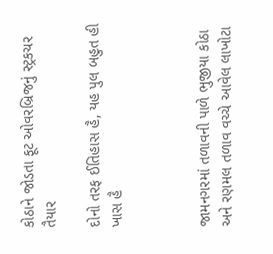કોઠાને જોડતા ફૂટ ઓવરબ્રિજનું સ્ટ્રકચર તૈયાર

દોનો તરફ ઈતિહાસ હૈ, યહ પુલ બહુત હી ખાસ હૈ



જામનગરમાં તળાવની પાળે ભુજીયા કોઠા અને રણમલ તળાવ વચ્ચે આવેલ લાખોટા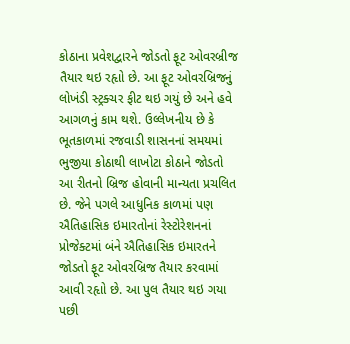કોઠાના પ્રવેશદ્વારને જોડતો ફૂટ ઓવરબ્રીજ તૈયાર થઇ રહૃાો છે. આ ફૂટ ઓવરબ્રિજનું લોખંડી સ્ટ્રક્ચર ફીટ થઇ ગયું છે અને હવે આગળનું કામ થશે. ઉલ્લેખનીય છે કે ભૂતકાળમાં રજવાડી શાસનનાં સમયમાં ભુજીયા કોઠાથી લાખોટા કોઠાને જોડતો આ રીતનો બ્રિજ હોવાની માન્યતા પ્રચલિત છે. જેને પગલે આધુનિક કાળમાં પણ ઐતિહાસિક ઇમારતોનાં રેસ્ટોરેશનનાં પ્રોજેક્ટમાં બંને ઐતિહાસિક ઇમારતને જોડતો ફૂટ ઓવરબ્રિજ તૈયાર કરવામાં આવી રહૃાો છે. આ પુલ તૈયાર થઇ ગયા પછી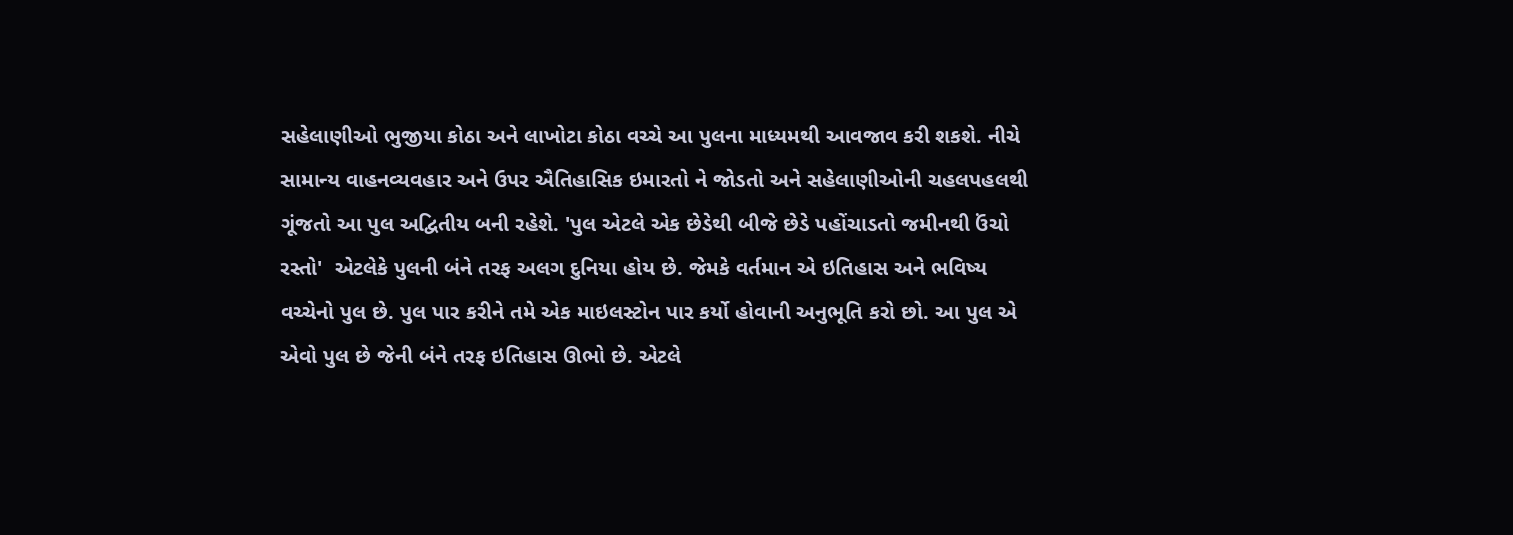સહેલાણીઓ ભુજીયા કોઠા અને લાખોટા કોઠા વચ્ચે આ પુલના માધ્યમથી આવજાવ કરી શકશે. નીચે સામાન્ય વાહનવ્યવહાર અને ઉપર ઐતિહાસિક ઇમારતો ને જોડતો અને સહેલાણીઓની ચહલપહલથી ગૂંજતો આ પુલ અદ્વિતીય બની રહેશે. 'પુલ એટલે એક છેડેથી બીજે છેડે પહોંચાડતો જમીનથી ઉંચો રસ્તો'  એટલેકે પુલની બંને તરફ અલગ દુનિયા હોય છે. જેમકે વર્તમાન એ ઇતિહાસ અને ભવિષ્ય વચ્ચેનો પુલ છે. પુલ પાર કરીને તમે એક માઇલસ્ટોન પાર કર્યો હોવાની અનુભૂતિ કરો છો. આ પુલ એ એવો પુલ છે જેની બંને તરફ ઇતિહાસ ઊભો છે. એટલે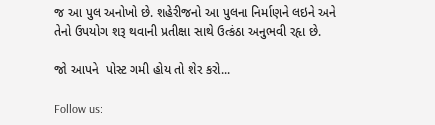જ આ પુલ અનોખો છે. શહેરીજનો આ પુલના નિર્માણને લઇને અને તેનો ઉપયોગ શરૂ થવાની પ્રતીક્ષા સાથે ઉત્કંઠા અનુભવી રહૃા છે.

જો આપને  પોસ્ટ ગમી હોય તો શેર કરો...

Follow us: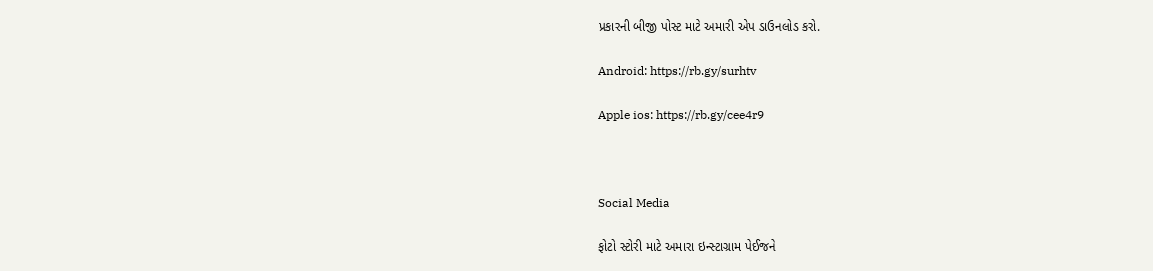પ્રકારની બીજી પોસ્ટ માટે અમારી એપ ડાઉનલોડ કરો.

Android: https://rb.gy/surhtv

Apple ios: https://rb.gy/cee4r9



Social Media

ફોટો સ્ટોરી માટે અમારા ઇન્સ્ટાગ્રામ પેઈજને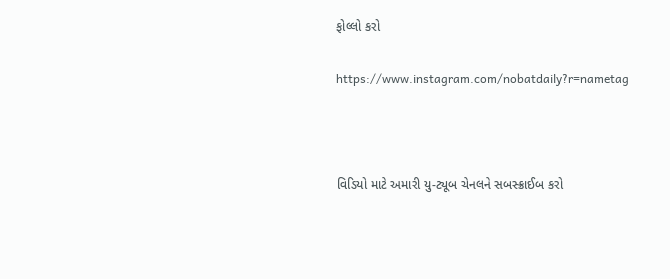ફોલ્લો કરો

https://www.instagram.com/nobatdaily?r=nametag



વિડિયો માટે અમારી યુ-ટ્યૂબ ચેનલને સબસ્ક્રાઈબ કરો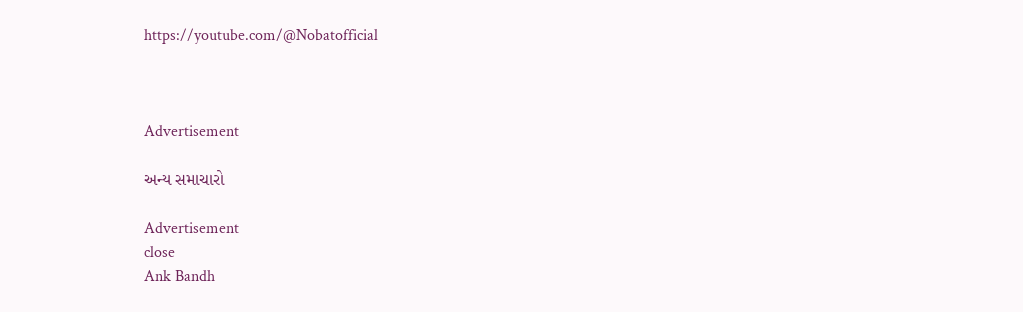https://youtube.com/@Nobatofficial



Advertisement

અન્ય સમાચારો

Advertisement
close
Ank Bandh